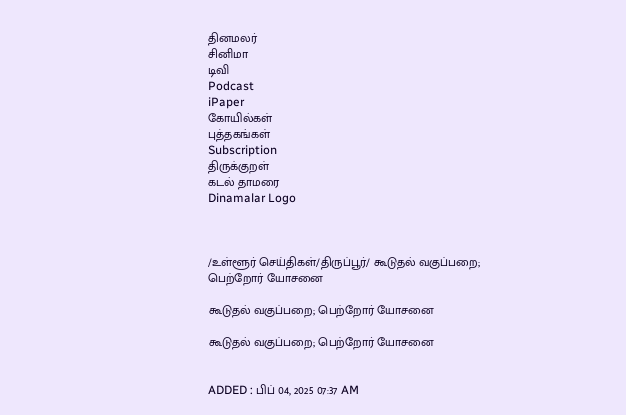தினமலர்
சினிமா
டிவி
Podcast
iPaper
கோயில்கள்
புத்தகங்கள்
Subscription
திருக்குறள்
கடல் தாமரை
Dinamalar Logo



/உள்ளூர் செய்திகள்/திருப்பூர்/ கூடுதல் வகுப்பறை; பெற்றோர் யோசனை

கூடுதல் வகுப்பறை; பெற்றோர் யோசனை

கூடுதல் வகுப்பறை; பெற்றோர் யோசனை


ADDED : பிப் 04, 2025 07:37 AM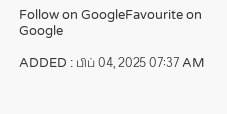Follow on GoogleFavourite on Google

ADDED : பிப் 04, 2025 07:37 AM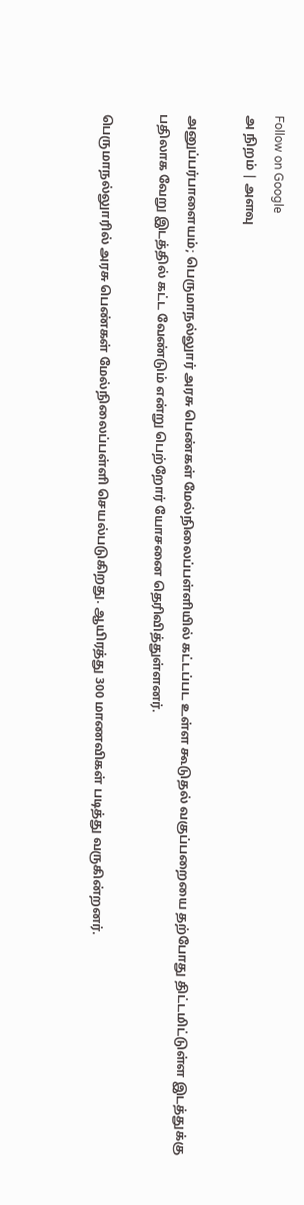Follow on Google
அ நிறம் | அளவு

அனுப்பர்பாளையம்; பெருமாநல்லுார் அரசு பெண்கள் மேல்நிலைப்பள்ளியில் கட்டப்பட உள்ள கூடுதல் வகுப்பறையை தற்போது திட்டமிட்டுள்ள இடத்துக்கு பதிலாக வேறு இடத்தில் கட்ட வேண்டும் என்று பெற்றோர் யோசனை தெரிவித்துள்ளனர்.

பெருமாநல்லுாரில் அரசு பெண்கள் மேல்நிலைப்பள்ளி செயல்படுகிறது. ஆயிரத்து 300 மாணவிகள் படித்து வருகின்றனர்.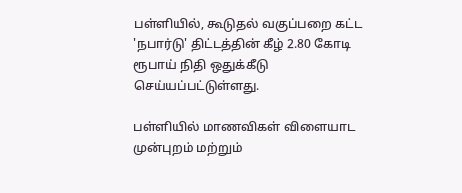பள்ளியில், கூடுதல் வகுப்பறை கட்ட 'நபார்டு' திட்டத்தின் கீழ் 2.80 கோடி ரூபாய் நிதி ஒதுக்கீடு செய்யப்பட்டுள்ளது.

பள்ளியில் மாணவிகள் விளையாட முன்புறம் மற்றும்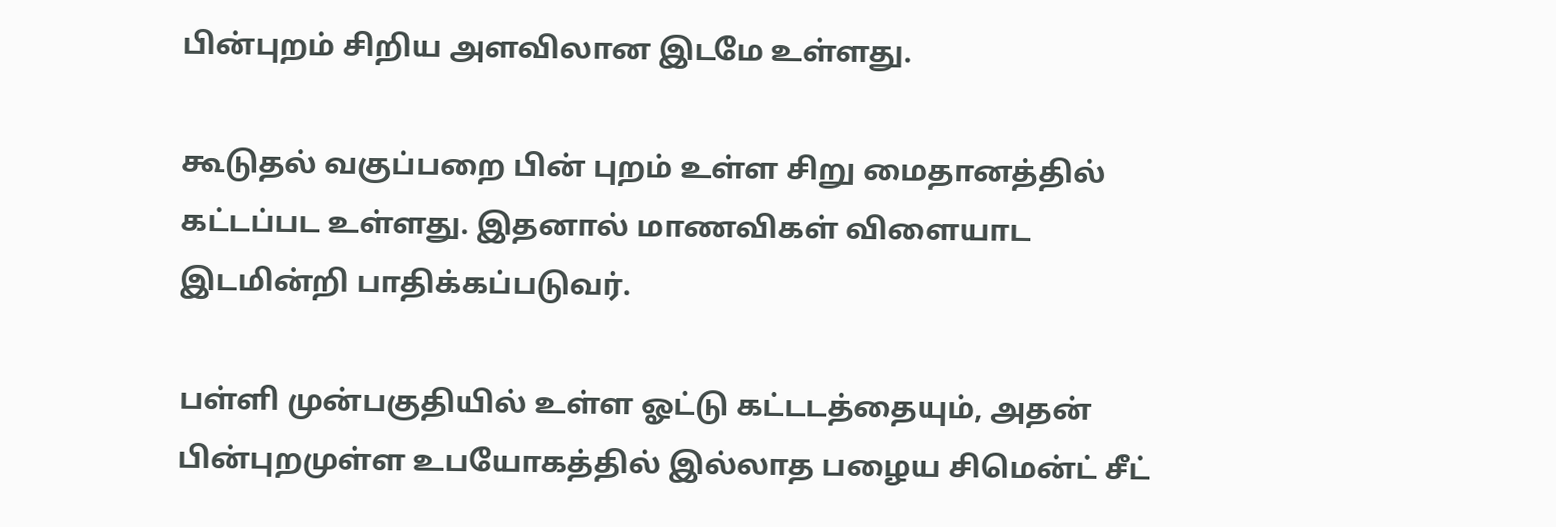பின்புறம் சிறிய அளவிலான இடமே உள்ளது.

கூடுதல் வகுப்பறை பின் புறம் உள்ள சிறு மைதானத்தில் கட்டப்பட உள்ளது. இதனால் மாணவிகள் விளையாட இடமின்றி பாதிக்கப்படுவர்.

பள்ளி முன்பகுதியில் உள்ள ஓட்டு கட்டடத்தையும், அதன் பின்புறமுள்ள உபயோகத்தில் இல்லாத பழைய சிமென்ட் சீட்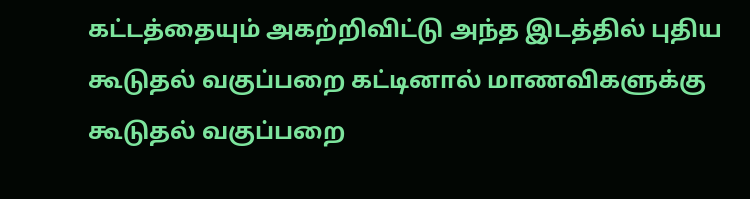கட்டத்தையும் அகற்றிவிட்டு அந்த இடத்தில் புதிய கூடுதல் வகுப்பறை கட்டினால் மாணவிகளுக்கு கூடுதல் வகுப்பறை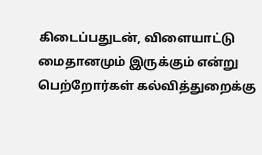கிடைப்பதுடன், விளையாட்டு மைதானமும் இருக்கும் என்று பெற்றோர்கள் கல்வித்துறைக்கு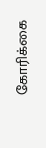கோரிக்கை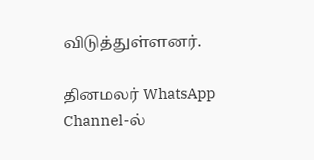விடுத்துள்ளனர்.

தினமலர் WhatsApp Channel-ல்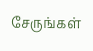சேருங்கள்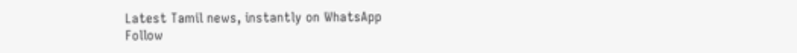Latest Tamil news, instantly on WhatsApp
Follow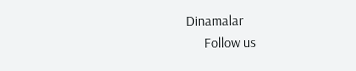Dinamalar
      Follow us